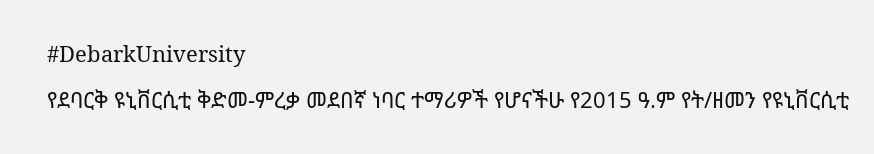#DebarkUniversity
የደባርቅ ዩኒቨርሲቲ ቅድመ-ምረቃ መደበኛ ነባር ተማሪዎች የሆናችሁ የ2015 ዓ.ም የት/ዘመን የዩኒቨርሲቲ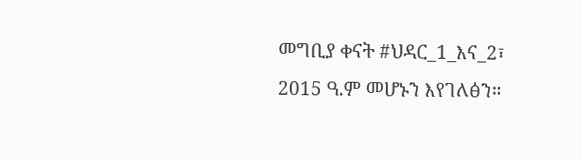መግቢያ ቀናት #ህዳር_1_እና_2፣ 2015 ዓ.ም መሆኑን እየገለፅን።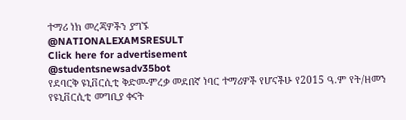ተማሪ ነክ መረጃዎችን ያግኙ
@NATIONALEXAMSRESULT
Click here for advertisement
@studentsnewsadv35bot
የደባርቅ ዩኒቨርሲቲ ቅድመ-ምረቃ መደበኛ ነባር ተማሪዎች የሆናችሁ የ2015 ዓ.ም የት/ዘመን የዩኒቨርሲቲ መግቢያ ቀናት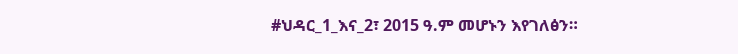#ህዳር_1_እና_2፣ 2015 ዓ.ም መሆኑን እየገለፅን።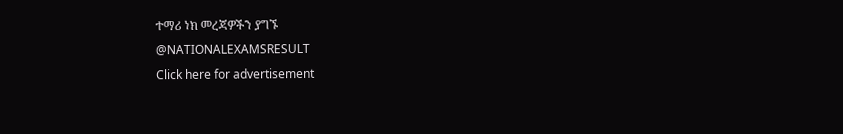ተማሪ ነክ መረጃዎችን ያግኙ
@NATIONALEXAMSRESULT
Click here for advertisement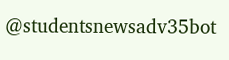@studentsnewsadv35bot